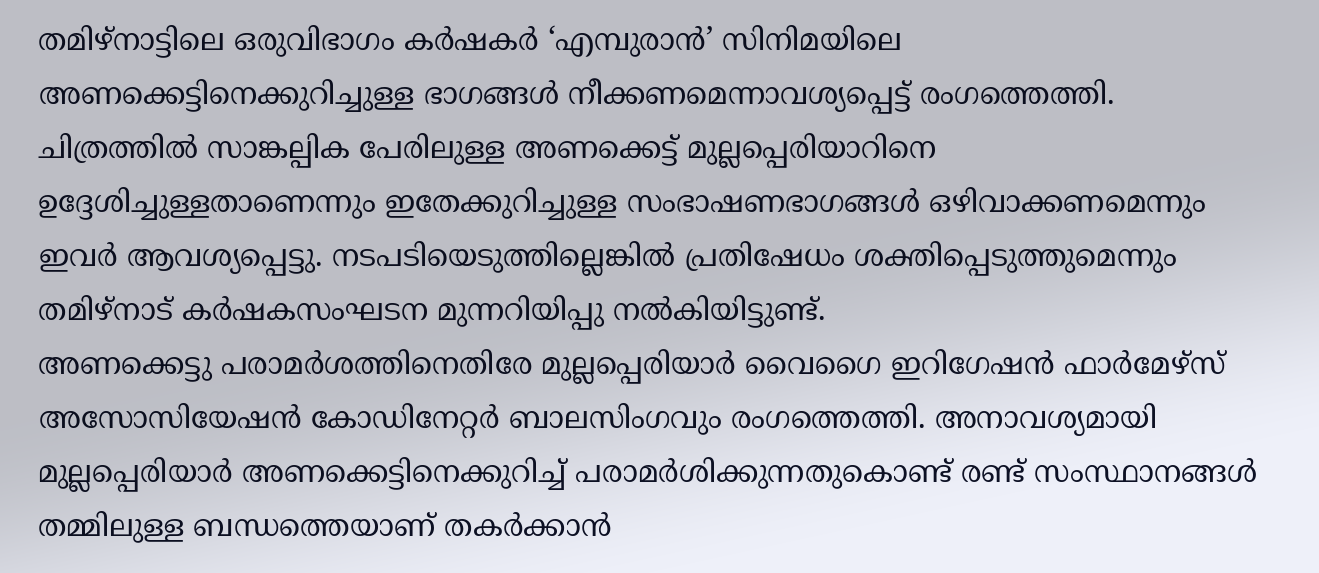തമിഴ്നാട്ടിലെ ഒരുവിഭാഗം കർഷകർ ‘എമ്പുരാൻ’ സിനിമയിലെ അണക്കെട്ടിനെക്കുറിച്ചുള്ള ഭാഗങ്ങൾ നീക്കണമെന്നാവശ്യപ്പെട്ട് രംഗത്തെത്തി. ചിത്രത്തിൽ സാങ്കല്പിക പേരിലുള്ള അണക്കെട്ട് മുല്ലപ്പെരിയാറിനെ ഉദ്ദേശിച്ചുള്ളതാണെന്നും ഇതേക്കുറിച്ചുള്ള സംഭാഷണഭാഗങ്ങൾ ഒഴിവാക്കണമെന്നും ഇവർ ആവശ്യപ്പെട്ടു. നടപടിയെടുത്തില്ലെങ്കിൽ പ്രതിഷേധം ശക്തിപ്പെടുത്തുമെന്നും തമിഴ്നാട് കർഷകസംഘടന മുന്നറിയിപ്പു നൽകിയിട്ടുണ്ട്.
അണക്കെട്ടു പരാമർശത്തിനെതിരേ മുല്ലപ്പെരിയാർ വൈഗൈ ഇറിഗേഷൻ ഫാർമേഴ്സ് അസോസിയേഷൻ കോഡിനേറ്റർ ബാലസിംഗവും രംഗത്തെത്തി. അനാവശ്യമായി മുല്ലപ്പെരിയാർ അണക്കെട്ടിനെക്കുറിച്ച് പരാമർശിക്കുന്നതുകൊണ്ട് രണ്ട് സംസ്ഥാനങ്ങൾ തമ്മിലുള്ള ബന്ധത്തെയാണ് തകർക്കാൻ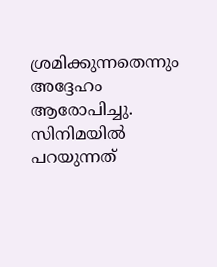ശ്രമിക്കുന്നതെന്നും അദ്ദേഹം ആരോപിച്ചു.
സിനിമയിൽ പറയുന്നത്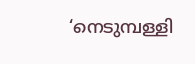‘നെടുമ്പള്ളി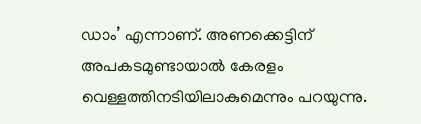ഡാം’ എന്നാണ്. അണക്കെട്ടിന് അപകടമുണ്ടായാൽ കേരളം വെള്ളത്തിനടിയിലാകുമെന്നും പറയുന്നു.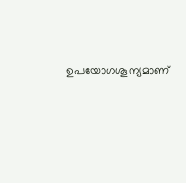ഉപയോഗശൂന്യമാണ്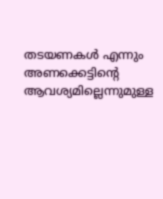തടയണകൾ എന്നും അണക്കെട്ടിൻ്റെ ആവശ്യമില്ലെന്നുമുള്ള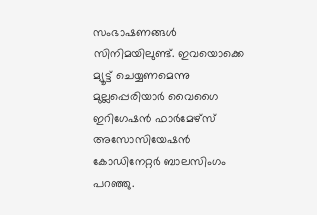സംഭാഷണങ്ങൾ സിനിമയിലുണ്ട്. ഇവയൊക്കെ മ്യൂട്ട് ചെയ്യണമെന്നു മുല്ലപ്പെരിയാർ വൈഗൈ ഇറിഗേഷൻ ഫാർമേഴ്സ് അസോസിയേഷൻ കോഡിനേറ്റർ ബാലസിംഗം പറഞ്ഞു.